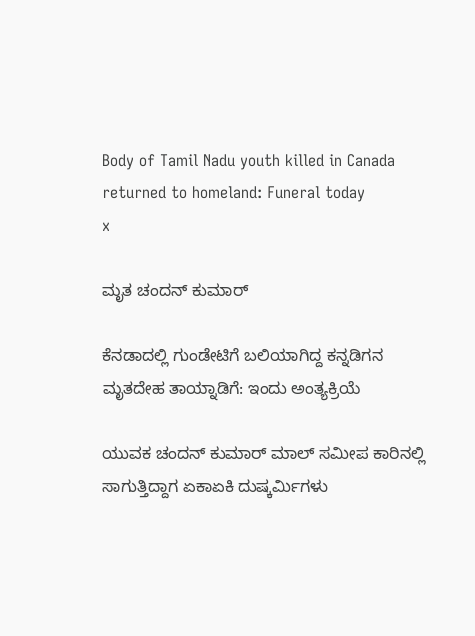Body of Tamil Nadu youth killed in Canada returned to homeland: Funeral today
x

ಮೃತ ಚಂದನ್‌ ಕುಮಾರ್‌

ಕೆನಡಾದಲ್ಲಿ ಗುಂಡೇಟಿಗೆ ಬಲಿಯಾಗಿದ್ದ ಕನ್ನಡಿಗನ ಮೃತದೇಹ ತಾಯ್ನಾಡಿಗೆ: ಇಂದು ಅಂತ್ಯಕ್ರಿಯೆ

ಯುವಕ ಚಂದನ್ ಕುಮಾರ್‌ ಮಾಲ್ ಸಮೀಪ ಕಾರಿನಲ್ಲಿ ಸಾಗುತ್ತಿದ್ದಾಗ ಏಕಾಏಕಿ ದುಷ್ಕರ್ಮಿಗಳು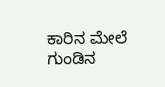ಕಾರಿನ ಮೇಲೆ ಗುಂಡಿನ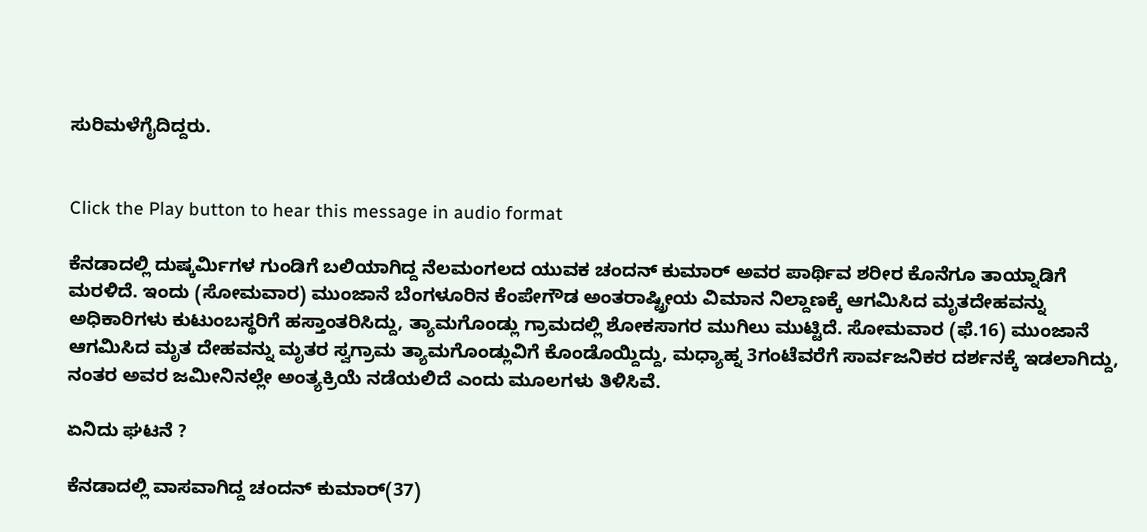ಸುರಿಮಳೆಗೈದಿದ್ದರು.


Click the Play button to hear this message in audio format

ಕೆನಡಾದಲ್ಲಿ ದುಷ್ಕರ್ಮಿಗಳ ಗುಂಡಿಗೆ ಬಲಿಯಾಗಿದ್ದ ನೆಲಮಂಗಲದ ಯುವಕ ಚಂದನ್ ಕುಮಾರ್ ಅವರ ಪಾರ್ಥಿವ ಶರೀರ ಕೊನೆಗೂ ತಾಯ್ನಾಡಿಗೆ ಮರಳಿದೆ. ಇಂದು (ಸೋಮವಾರ) ಮುಂಜಾನೆ ಬೆಂಗಳೂರಿನ ಕೆಂಪೇಗೌಡ ಅಂತರಾಷ್ಟ್ರೀಯ ವಿಮಾನ ನಿಲ್ದಾಣಕ್ಕೆ ಆಗಮಿಸಿದ ಮೃತದೇಹವನ್ನು ಅಧಿಕಾರಿಗಳು ಕುಟುಂಬಸ್ಥರಿಗೆ ಹಸ್ತಾಂತರಿಸಿದ್ದು, ತ್ಯಾಮಗೊಂಡ್ಲು ಗ್ರಾಮದಲ್ಲಿ ಶೋಕಸಾಗರ ಮುಗಿಲು ಮುಟ್ಟಿದೆ. ಸೋಮವಾರ (ಫೆ.16) ಮುಂಜಾನೆ ಆಗಮಿಸಿದ ಮೃತ ದೇಹವನ್ನು ಮೃತರ ಸ್ವಗ್ರಾಮ ತ್ಯಾಮಗೊಂಡ್ಲುವಿಗೆ ಕೊಂಡೊಯ್ದಿದ್ದು, ಮಧ್ಯಾಹ್ನ 3ಗಂಟೆವರೆಗೆ ಸಾರ್ವಜನಿಕರ ದರ್ಶನಕ್ಕೆ ಇಡಲಾಗಿದ್ದು, ನಂತರ ಅವರ ಜಮೀನಿನಲ್ಲೇ ಅಂತ್ಯಕ್ರಿಯೆ ನಡೆಯಲಿದೆ ಎಂದು ಮೂಲಗಳು ತಿಳಿಸಿವೆ.

ಏನಿದು ಘಟನೆ ?

ಕೆನಡಾದಲ್ಲಿ ವಾಸವಾಗಿದ್ದ ಚಂದನ್‌ ಕುಮಾರ್‌(37)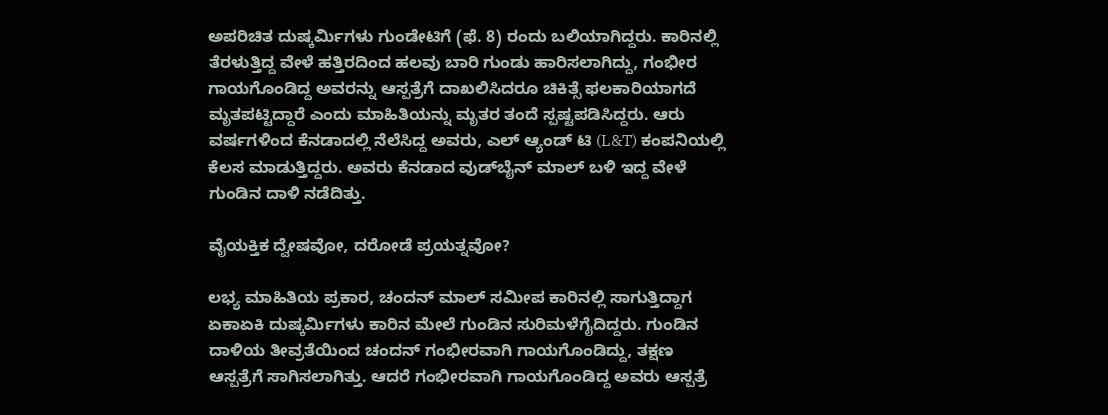ಅಪರಿಚಿತ ದುಷ್ಕರ್ಮಿಗಳು ಗುಂಡೇಟಿಗೆ (ಫೆ. 8) ರಂದು ಬಲಿಯಾಗಿದ್ದರು. ಕಾರಿನಲ್ಲಿ ತೆರಳುತ್ತಿದ್ದ ವೇಳೆ ಹತ್ತಿರದಿಂದ ಹಲವು ಬಾರಿ ಗುಂಡು ಹಾರಿಸಲಾಗಿದ್ದು, ಗಂಭೀರ ಗಾಯಗೊಂಡಿದ್ದ ಅವರನ್ನು ಆಸ್ಪತ್ರೆಗೆ ದಾಖಲಿಸಿದರೂ ಚಿಕಿತ್ಸೆ ಫಲಕಾರಿಯಾಗದೆ ಮೃತಪಟ್ಟಿದ್ದಾರೆ ಎಂದು ಮಾಹಿತಿಯನ್ನು ಮೃತರ ತಂದೆ ಸ್ಪಷ್ಟಪಡಿಸಿದ್ದರು. ಆರು ವರ್ಷಗಳಿಂದ ಕೆನಡಾದಲ್ಲಿ ನೆಲೆಸಿದ್ದ ಅವರು, ಎಲ್ ಆ್ಯಂಡ್ ಟಿ (L&T) ಕಂಪನಿಯಲ್ಲಿ ಕೆಲಸ ಮಾಡುತ್ತಿದ್ದರು. ಅವರು ಕೆನಡಾದ ವುಡ್‌ಬೈನ್ ಮಾಲ್ ಬಳಿ ಇದ್ದ ವೇಳೆ ಗುಂಡಿನ ದಾಳಿ ನಡೆದಿತ್ತು.

ವೈಯಕ್ತಿಕ ದ್ವೇಷವೋ, ದರೋಡೆ ಪ್ರಯತ್ನವೋ?

ಲಭ್ಯ ಮಾಹಿತಿಯ ಪ್ರಕಾರ, ಚಂದನ್ ಮಾಲ್ ಸಮೀಪ ಕಾರಿನಲ್ಲಿ ಸಾಗುತ್ತಿದ್ದಾಗ ಏಕಾಏಕಿ ದುಷ್ಕರ್ಮಿಗಳು ಕಾರಿನ ಮೇಲೆ ಗುಂಡಿನ ಸುರಿಮಳೆಗೈದಿದ್ದರು. ಗುಂಡಿನ ದಾಳಿಯ ತೀವ್ರತೆಯಿಂದ ಚಂದನ್ ಗಂಭೀರವಾಗಿ ಗಾಯಗೊಂಡಿದ್ದು, ತಕ್ಷಣ ಆಸ್ಪತ್ರೆಗೆ ಸಾಗಿಸಲಾಗಿತ್ತು. ಆದರೆ ಗಂಭೀರವಾಗಿ ಗಾಯಗೊಂಡಿದ್ದ ಅವರು ಆಸ್ಪತ್ರೆ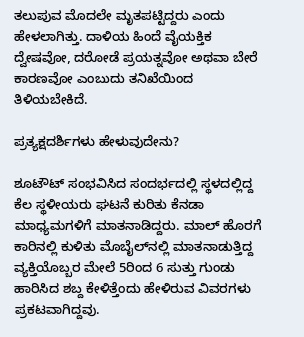ತಲುಪುವ ಮೊದಲೇ ಮೃತಪಟ್ಟಿದ್ದರು ಎಂದು ಹೇಳಲಾಗಿತ್ತು. ದಾಳಿಯ ಹಿಂದೆ ವೈಯಕ್ತಿಕ ದ್ವೇಷವೋ, ದರೋಡೆ ಪ್ರಯತ್ನವೋ ಅಥವಾ ಬೇರೆ ಕಾರಣವೋ ಎಂಬುದು ತನಿಖೆಯಿಂದ ತಿಳಿಯಬೇಕಿದೆ.

ಪ್ರತ್ಯಕ್ಷದರ್ಶಿಗಳು ಹೇಳುವುದೇನು?

ಶೂಟೌಟ್ ಸಂಭವಿಸಿದ ಸಂದರ್ಭದಲ್ಲಿ ಸ್ಥಳದಲ್ಲಿದ್ದ ಕೆಲ ಸ್ಥಳೀಯರು ಘಟನೆ ಕುರಿತು ಕೆನಡಾ ಮಾಧ್ಯಮಗಳಿಗೆ ಮಾತನಾಡಿದ್ದರು. ಮಾಲ್ ಹೊರಗೆ ಕಾರಿನಲ್ಲಿ ಕುಳಿತು ಮೊಬೈಲ್‌ನಲ್ಲಿ ಮಾತನಾಡುತ್ತಿದ್ದ ವ್ಯಕ್ತಿಯೊಬ್ಬರ ಮೇಲೆ 5ರಿಂದ 6 ಸುತ್ತು ಗುಂಡು ಹಾರಿಸಿದ ಶಬ್ದ ಕೇಳಿತ್ತೆಂದು ಹೇಳಿರುವ ವಿವರಗಳು ಪ್ರಕಟವಾಗಿದ್ದವು.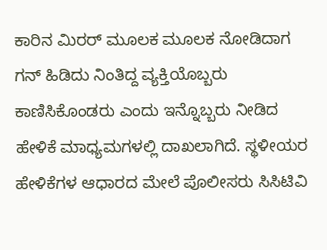ಕಾರಿನ ಮಿರರ್ ಮೂಲಕ ಮೂಲಕ ನೋಡಿದಾಗ ಗನ್ ಹಿಡಿದು ನಿಂತಿದ್ದ ವ್ಯಕ್ತಿಯೊಬ್ಬರು ಕಾಣಿಸಿಕೊಂಡರು ಎಂದು ಇನ್ನೊಬ್ಬರು ನೀಡಿದ ಹೇಳಿಕೆ ಮಾಧ್ಯಮಗಳಲ್ಲಿ ದಾಖಲಾಗಿದೆ. ಸ್ಥಳೀಯರ ಹೇಳಿಕೆಗಳ ಆಧಾರದ ಮೇಲೆ ಪೊಲೀಸರು ಸಿಸಿಟಿವಿ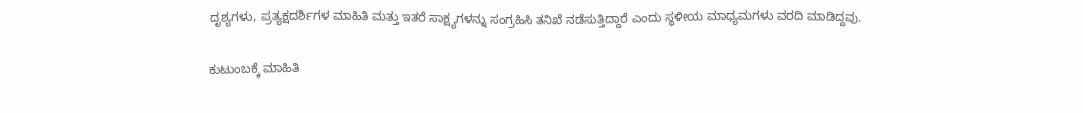ದೃಶ್ಯಗಳು, ಪ್ರತ್ಯಕ್ಷದರ್ಶಿಗಳ ಮಾಹಿತಿ ಮತ್ತು ಇತರೆ ಸಾಕ್ಷ್ಯಗಳನ್ನು ಸಂಗ್ರಹಿಸಿ ತನಿಖೆ ನಡೆಸುತ್ತಿದ್ದಾರೆ ಎಂದು ಸ್ಥಳೀಯ ಮಾಧ್ಯಮಗಳು ವರದಿ ಮಾಡಿದ್ದವು.

ಕುಟುಂಬಕ್ಕೆ ಮಾಹಿತಿ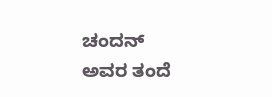ಚಂದನ್ ಅವರ ತಂದೆ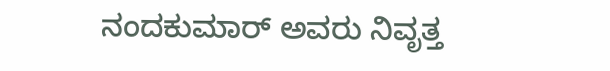ನಂದಕುಮಾರ್ ಅವರು ನಿವೃತ್ತ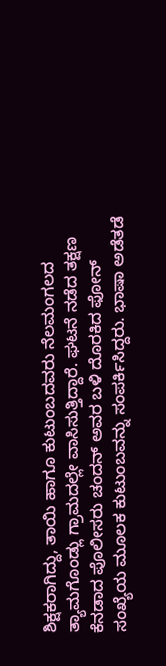ಶಿಕ್ಷಕರಾಗಿದ್ದು, ತಾಯಿ ಹಾಗೂ ಕುಟುಂಬದವರು ನೆಲಮಂಗಲದ ತ್ಯಾಮಗೊಂಡ್ಲು ಗ್ರಾಮದಲ್ಲೇ ವಾಸಿಸುತ್ತಿದ್ದಾರೆ. ಘಟನೆ ನಡೆದ ತಕ್ಷಣ ಕೆನಡಾದ ಪೊಲೀಸರು ಚಂದನ್ ಅವರ ಬಳಿ ದೊರಕಿದ ಫೋನ್ ಸಂಖ್ಯೆಯ ಮೂಲಕ ಕುಟುಂಬವನ್ನು ಸಂಪರ್ಕಿಸಿದ್ದರು. ಭಾಷಾ ಅಡೆತಡೆ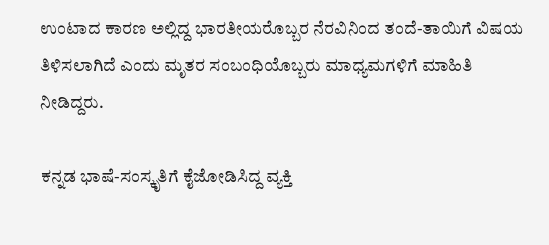ಉಂಟಾದ ಕಾರಣ ಅಲ್ಲಿದ್ದ ಭಾರತೀಯರೊಬ್ಬರ ನೆರವಿನಿಂದ ತಂದೆ-ತಾಯಿಗೆ ವಿಷಯ ತಿಳಿಸಲಾಗಿದೆ ಎಂದು ಮೃತರ ಸಂಬಂಧಿಯೊಬ್ಬರು ಮಾಧ್ಯಮಗಳಿಗೆ ಮಾಹಿತಿ ನೀಡಿದ್ದರು.

ಕನ್ನಡ ಭಾಷೆ-ಸಂಸ್ಕೃತಿಗೆ ಕೈಜೋಡಿಸಿದ್ದ ವ್ಯಕ್ತಿ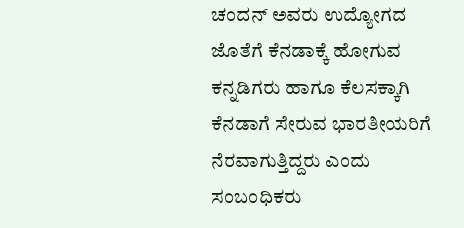ಚಂದನ್ ಅವರು ಉದ್ಯೋಗದ ಜೊತೆಗೆ ಕೆನಡಾಕ್ಕೆ ಹೋಗುವ ಕನ್ನಡಿಗರು ಹಾಗೂ ಕೆಲಸಕ್ಕಾಗಿ ಕೆನಡಾಗೆ ಸೇರುವ ಭಾರತೀಯರಿಗೆ ನೆರವಾಗುತ್ತಿದ್ದರು ಎಂದು ಸಂಬಂಧಿಕರು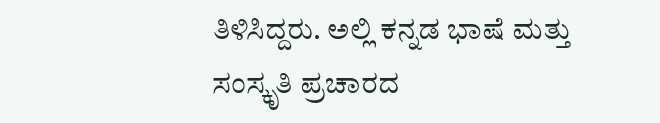ತಿಳಿಸಿದ್ದರು. ಅಲ್ಲಿ ಕನ್ನಡ ಭಾಷೆ ಮತ್ತು ಸಂಸ್ಕೃತಿ ಪ್ರಚಾರದ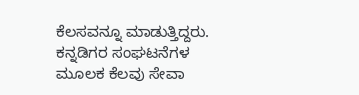ಕೆಲಸವನ್ನೂ ಮಾಡುತ್ತಿದ್ದರು. ಕನ್ನಡಿಗರ ಸಂಘಟನೆಗಳ ಮೂಲಕ ಕೆಲವು ಸೇವಾ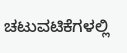ಚಟುವಟಿಕೆಗಳಲ್ಲಿ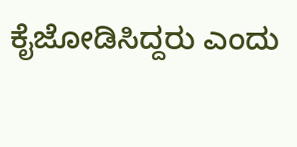ಕೈಜೋಡಿಸಿದ್ದರು ಎಂದು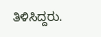ತಿಳಿಸಿದ್ದರು.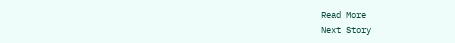Read More
Next Story